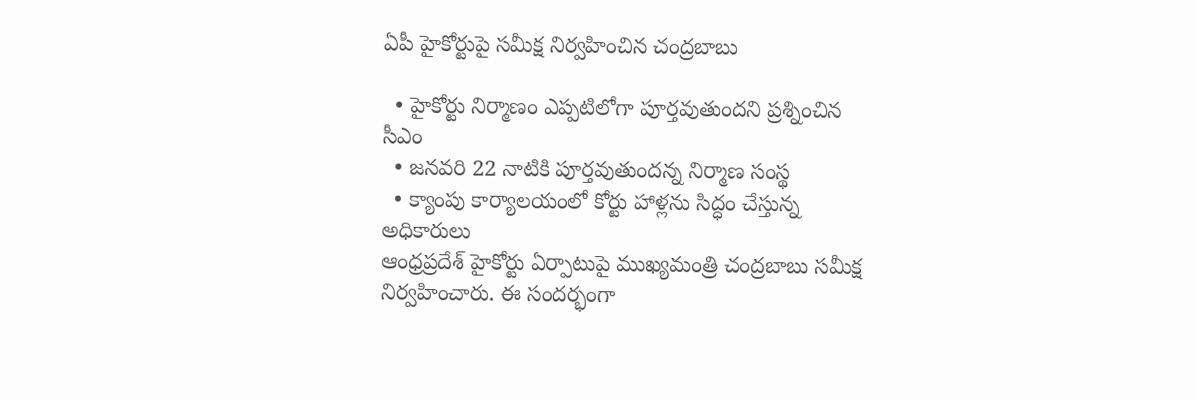ఏపీ హైకోర్టుపై సమీక్ష నిర్వహించిన చంద్రబాబు

  • హైకోర్టు నిర్మాణం ఎప్పటిలోగా పూర్తవుతుందని ప్రశ్నించిన సీఎం
  • జనవరి 22 నాటికి పూర్తవుతుందన్న నిర్మాణ సంస్థ
  • క్యాంపు కార్యాలయంలో కోర్టు హాళ్లను సిద్ధం చేస్తున్న అధికారులు
ఆంధ్రప్రదేశ్ హైకోర్టు ఏర్పాటుపై ముఖ్యమంత్రి చంద్రబాబు సమీక్ష నిర్వహించారు. ఈ సందర్భంగా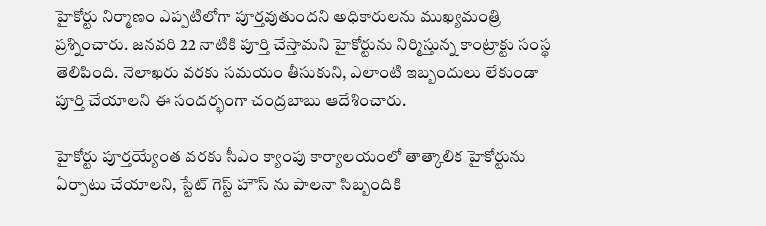హైకోర్టు నిర్మాణం ఎప్పటిలోగా పూర్తవుతుందని అధికారులను ముఖ్యమంత్రి ప్రశ్నించారు. జనవరి 22 నాటికి పూర్తి చేస్తామని హైకోర్టును నిర్మిస్తున్న కాంట్రాక్టు సంస్థ తెలిపింది. నెలాఖరు వరకు సమయం తీసుకుని, ఎలాంటి ఇబ్బందులు లేకుండా పూర్తి చేయాలని ఈ సందర్భంగా చంద్రబాబు ఆదేశించారు.

హైకోర్టు పూర్తయ్యేంత వరకు సీఎం క్యాంపు కార్యాలయంలో తాత్కాలిక హైకోర్టును ఏర్పాటు చేయాలని, స్టేట్ గెస్ట్ హౌస్ ను పాలనా సిబ్బందికి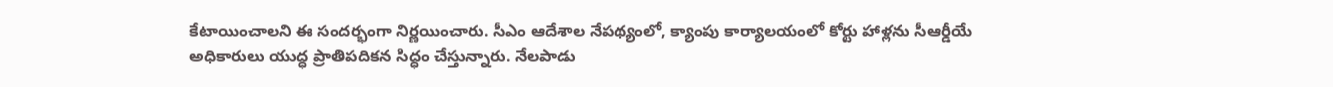కేటాయించాలని ఈ సందర్భంగా నిర్ణయించారు. సీఎం ఆదేశాల నేపథ్యంలో, క్యాంపు కార్యాలయంలో కోర్టు హాళ్లను సీఆర్డీయే అధికారులు యుద్ధ ప్రాతిపదికన సిద్ధం చేస్తున్నారు. నేలపాడు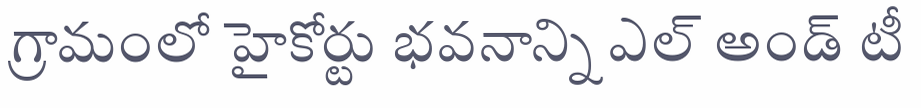గ్రామంలో హైకోర్టు భవనాన్ని ఎల్ అండ్ టీ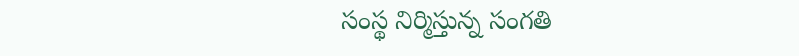సంస్థ నిర్మిస్తున్న సంగతి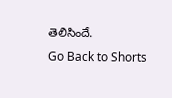తెలిసిందే.
Go Back to Shorts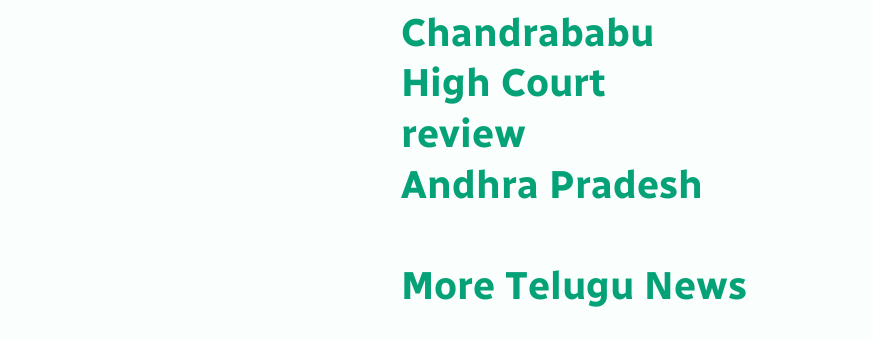Chandrababu
High Court
review
Andhra Pradesh

More Telugu News